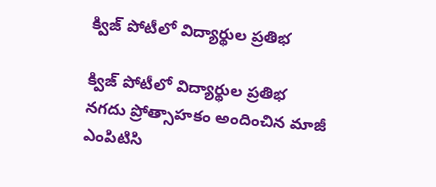క్విజ్ పోటీలో విద్యార్థుల ప్రతిభ

క్విజ్ పోటీలో విద్యార్థుల ప్రతిభ
నగదు ప్రోత్సాహకం అందించిన మాజీ ఎంపిటిసి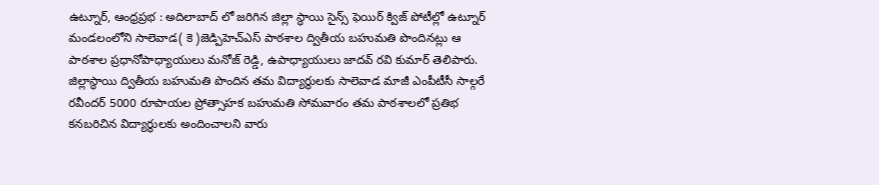ఉట్నూర్, ఆంధ్రప్రభ : అదిలాబాద్ లో జరిగిన జిల్లా స్థాయి సైన్స్ ఫెయిర్ క్విజ్ పోటీల్లో ఉట్నూర్ మండలంలోని సాలెవాడ( కె )జెడ్పిహెచ్ఎస్ పాఠశాల ద్వితీయ బహుమతి పొందినట్లు ఆ పాఠశాల ప్రధానోపాధ్యాయులు మనోజ్ రెడ్డి, ఉపాధ్యాయులు జాదవ్ రవి కుమార్ తెలిపారు. జిల్లాస్థాయి ద్వితీయ బహుమతి పొందిన తమ విద్యార్థులకు సాలెవాడ మాజీ ఎంపీటీసీ సాల్గరే రవీందర్ 5000 రూపాయల ప్రోత్సాహక బహుమతి సోమవారం తమ పాఠశాలలో ప్రతిభ కనబరిచిన విద్యార్థులకు అందించాలని వారు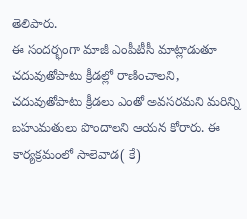తెలిపారు.
ఈ సందర్భంగా మాజీ ఎంపీటీసీ మాట్లాడుతూ చదువుతోపాటు క్రీడల్లో రాణించాలని, చదువుతోపాటు క్రీడలు ఎంతో అవసరమని మరిన్ని బహుమతులు పొందాలని ఆయన కోరారు. ఈ కార్యక్రమంలో సాలెవాడ( కే)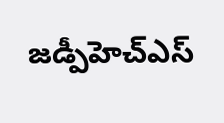జడ్పీహెచ్ఎస్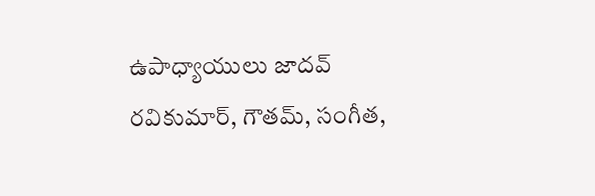ఉపాధ్యాయులు జాదవ్ రవికుమార్, గౌతమ్, సంగీత,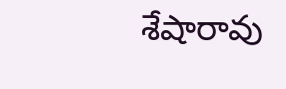శేషారావు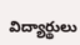విద్యార్థులు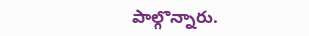పాల్గొన్నారు.